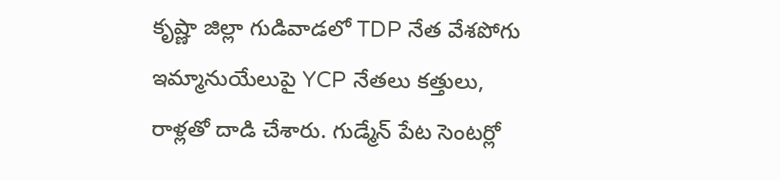కృష్ణా జిల్లా గుడివాడలో TDP నేత వేశపోగు ఇమ్మానుయేలుపై YCP నేతలు కత్తులు, రాళ్లతో దాడి చేశారు. గుడ్మేన్ పేట సెంటర్లో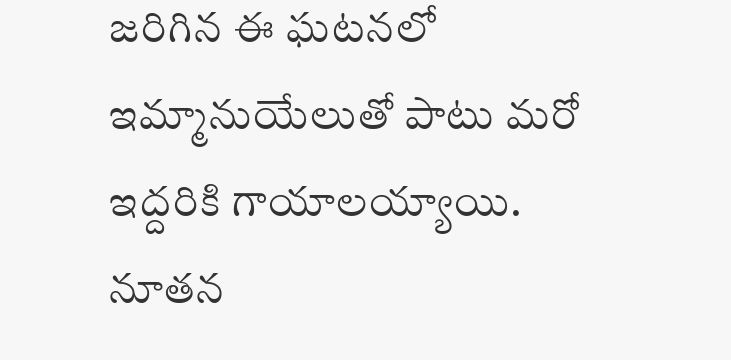జరిగిన ఈ ఘటనలో ఇమ్మానుయేలుతో పాటు మరో ఇద్దరికి గాయాలయ్యాయి. నూతన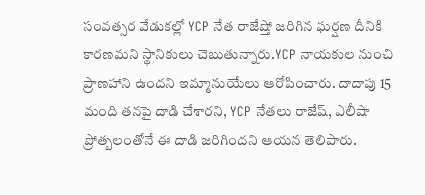సంవత్సర వేడుకల్లో YCP నేత రాజేష్తో జరిగిన ఘర్షణ దీనికి కారణమని స్థానికులు చెబుతున్నారు.YCP నాయకుల నుంచి ప్రాణహాని ఉందని ఇమ్మానుయేలు ఆరోపించారు. దాదాపు 15 మంది తనపై దాడి చేశారని, YCP నేతలు రాజేష్, ఎలీషా ప్రోత్బలంతోనే ఈ దాడి జరిగిందని ఆయన తెలిపారు.